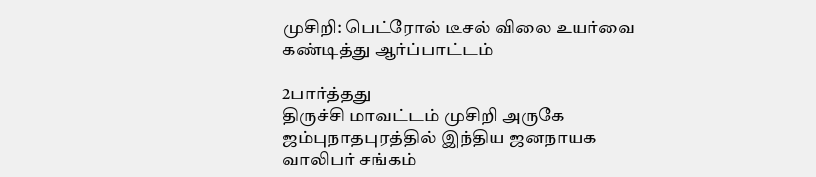முசிறி: பெட்ரோல் டீசல் விலை உயர்வை கண்டித்து ஆர்ப்பாட்டம்

2பார்த்தது
திருச்சி மாவட்டம் முசிறி அருகே ஜம்புநாதபுரத்தில் இந்திய ஜனநாயக வாலிபர் சங்கம்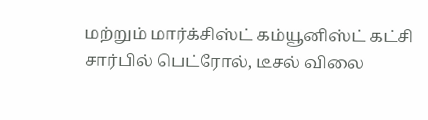மற்றும் மார்க்சிஸ்ட் கம்யூனிஸ்ட் கட்சி சார்பில் பெட்ரோல், டீசல் விலை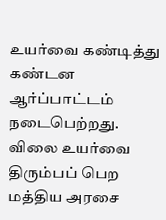உயர்வை கண்டித்து கண்டன ஆர்ப்பாட்டம் நடைபெற்றது. விலை உயர்வை திரும்பப் பெற மத்திய அரசை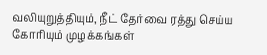வலியுறுத்தியும், நீட் தேர்வை ரத்து செய்ய கோரியும் முழக்கங்கள்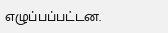எழுப்பப்பட்டன.